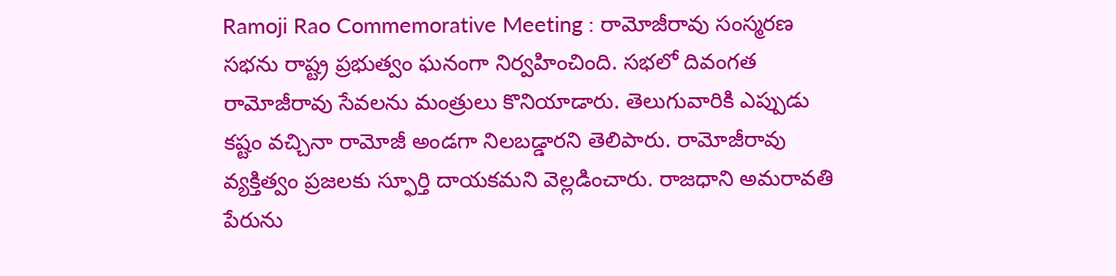Ramoji Rao Commemorative Meeting : రామోజీరావు సంస్మరణ సభను రాష్ట్ర ప్రభుత్వం ఘనంగా నిర్వహించింది. సభలో దివంగత రామోజీరావు సేవలను మంత్రులు కొనియాడారు. తెలుగువారికి ఎప్పుడు కష్టం వచ్చినా రామోజీ అండగా నిలబడ్డారని తెలిపారు. రామోజీరావు వ్యక్తిత్వం ప్రజలకు స్ఫూర్తి దాయకమని వెల్లడించారు. రాజధాని అమరావతి పేరును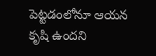పెట్టడంలోనూ ఆయన కృషి ఉందని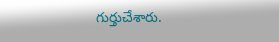గుర్తుచేశారు.